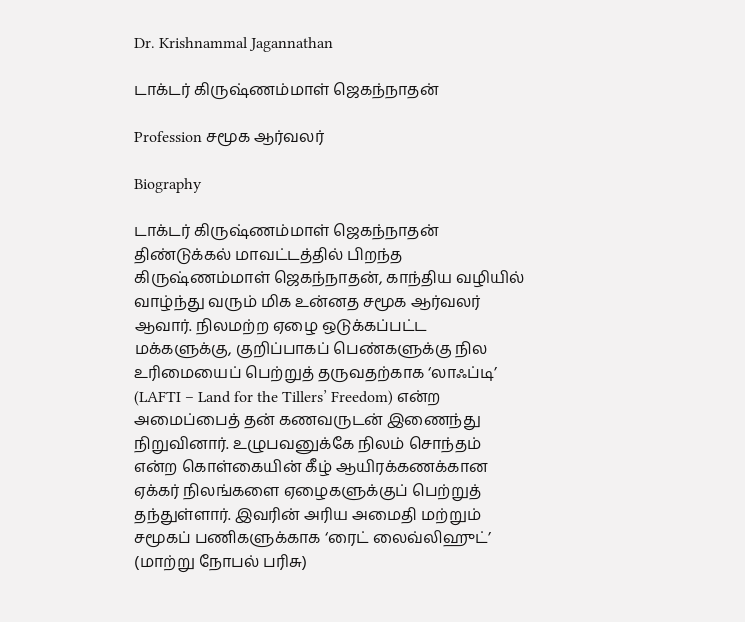Dr. Krishnammal Jagannathan

டாக்டர் கிருஷ்ணம்மாள் ஜெகந்நாதன்

Profession சமூக ஆர்வலர்

Biography

டாக்டர் கிருஷ்ணம்மாள் ஜெகந்நாதன் திண்டுக்கல் மாவட்டத்தில் பிறந்த கிருஷ்ணம்மாள் ஜெகந்நாதன், காந்திய வழியில் வாழ்ந்து வரும் மிக உன்னத சமூக ஆர்வலர் ஆவார். நிலமற்ற ஏழை ஒடுக்கப்பட்ட மக்களுக்கு, குறிப்பாகப் பெண்களுக்கு நில உரிமையைப் பெற்றுத் தருவதற்காக ‘லாஃப்டி’ (LAFTI – Land for the Tillers’ Freedom) என்ற அமைப்பைத் தன் கணவருடன் இணைந்து நிறுவினார். உழுபவனுக்கே நிலம் சொந்தம் என்ற கொள்கையின் கீழ் ஆயிரக்கணக்கான ஏக்கர் நிலங்களை ஏழைகளுக்குப் பெற்றுத் தந்துள்ளார். இவரின் அரிய அமைதி மற்றும் சமூகப் பணிகளுக்காக ‘ரைட் லைவ்லிஹுட்’ (மாற்று நோபல் பரிசு)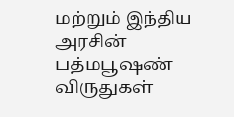மற்றும் இந்திய அரசின் பத்மபூஷண் விருதுகள்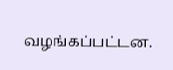வழங்கப்பட்டன.